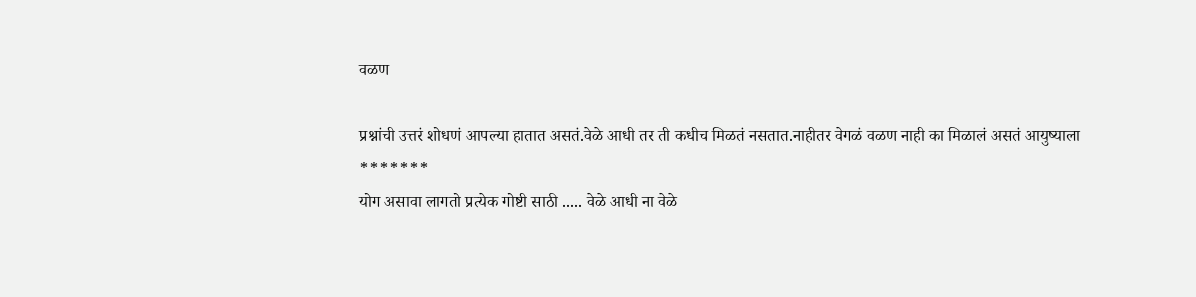वळण

प्रश्नांची उत्तरं शोधणं आपल्या हातात असतं.वेळे आधी तर ती कधीच मिळतं नसतात.नाहीतर वेगळं वळण नाही का मिळालं असतं आयुष्याला
*******
योग असावा लागतो प्रत्येक गोष्टी साठी ..... वेळे आधी ना वेळे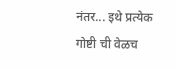नंतर... इथे प्रत्येक गोष्टी ची वेळच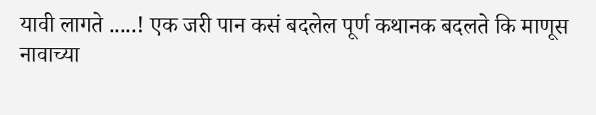यावी लागते .....! एक जरी पान कसं बदलेल पूर्ण कथानक बदलते कि माणूस नावाच्या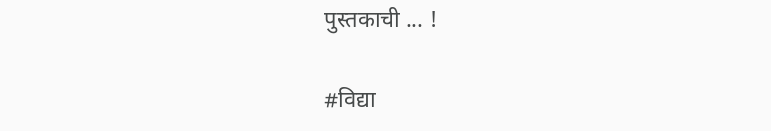पुस्तकाची ... !

#विद्या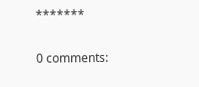*******

0 comments: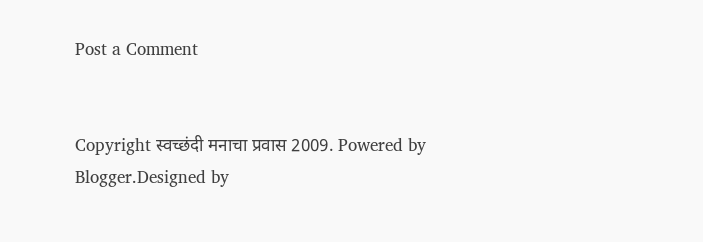Post a Comment


Copyright स्वच्छंदी मनाचा प्रवास 2009. Powered by Blogger.Designed by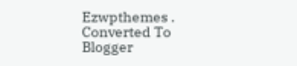Ezwpthemes .
Converted To Blogger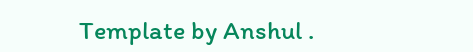Template by Anshul .